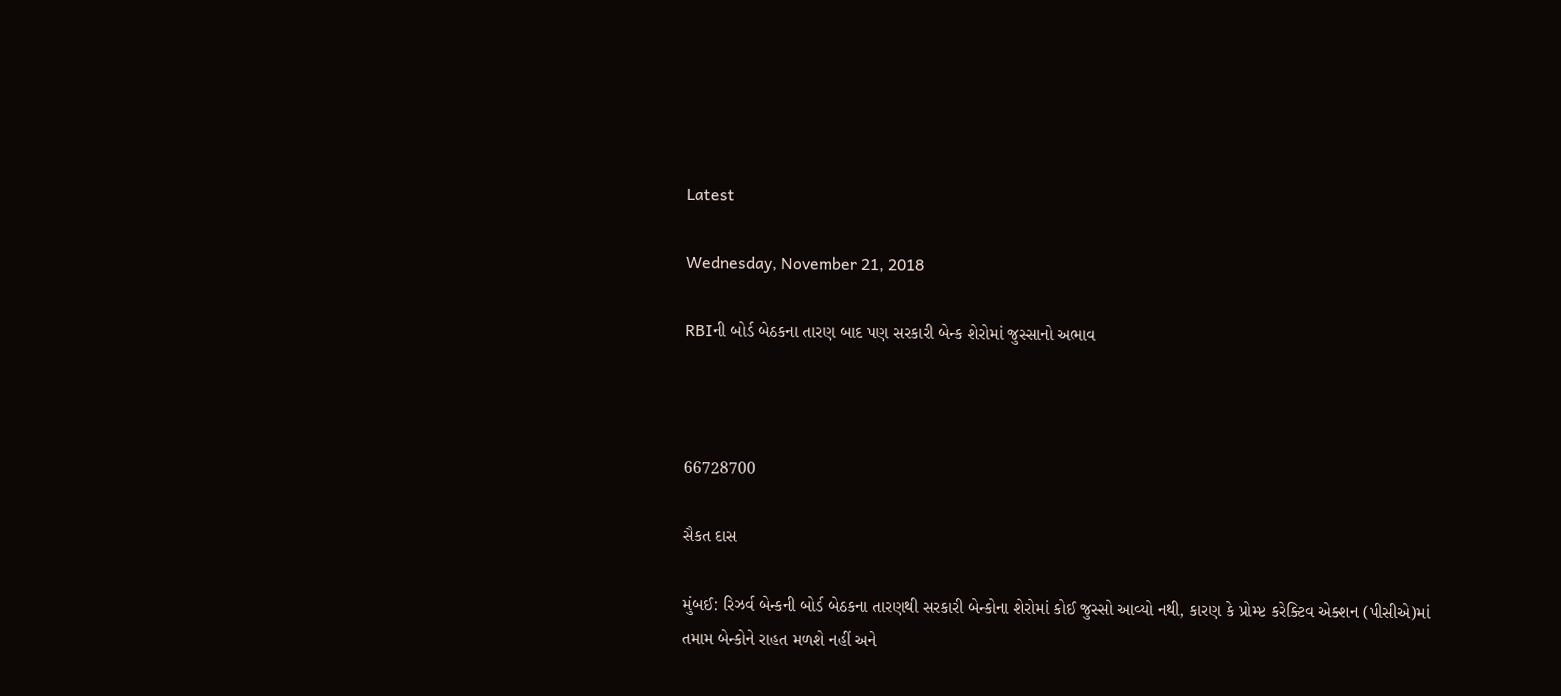Latest

Wednesday, November 21, 2018

RBIની બોર્ડ બેઠકના તારણ બાદ પણ સરકારી બેન્ક શેરોમાં જુસ્સાનો અભાવ



66728700

સૈકત દાસ

મુંબઈ: રિઝર્વ બેન્કની બોર્ડ બેઠકના તારણથી સરકારી બેન્કોના શેરોમાં કોઈ જુસ્સો આવ્યો નથી, કારણ કે પ્રોમ્પ્ટ કરેક્ટિવ એક્શન (પીસીએ)માં તમામ બેન્કોને રાહત મળશે નહીં અને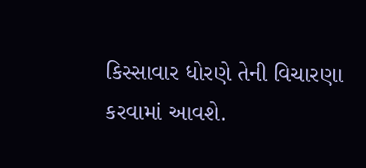કિસ્સાવાર ધોરણે તેની વિચારણા કરવામાં આવશે.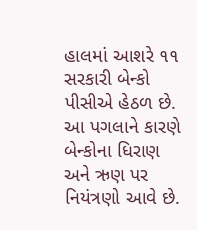હાલમાં આશરે ૧૧ સરકારી બેન્કો પીસીએ હેઠળ છે. આ પગલાને કારણે બેન્કોના ધિરાણ અને ઋણ પર નિયંત્રણો આવે છે.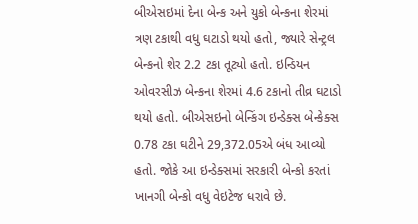બીએસઇમાં દેના બેન્ક અને યુકો બેન્કના શેરમાં ત્રણ ટકાથી વધુ ઘટાડો થયો હતો, જ્યારે સેન્ટ્રલ બેન્કનો શેર 2.2 ટકા તૂટ્યો હતો. ઇન્ડિયન ઓવરસીઝ બેન્કના શેરમાં 4.6 ટકાનો તીવ્ર ઘટાડો થયો હતો. બીએસઇનો બેન્કિંગ ઇન્ડેક્સ બેન્કેક્સ 0.78 ટકા ઘટીને 29,372.05એ બંધ આવ્યો હતો. જોકે આ ઇન્ડેક્સમાં સરકારી બેન્કો કરતાં ખાનગી બેન્કો વધુ વેઇટેજ ધરાવે છે.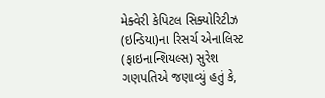મેક્વેરી કેપિટલ સિક્યોરિટીઝ (ઇન્ડિયા)ના રિસર્ચ એનાલિસ્ટ (ફાઇનાન્શિયલ્સ) સુરેશ ગણપતિએ જણાવ્યું હતું કે,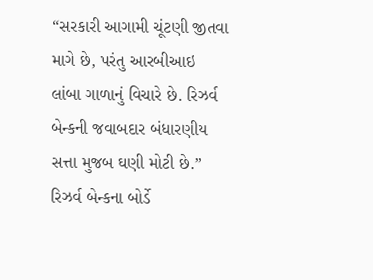“સરકારી આગામી ચૂંટણી જીતવા માગે છે, પરંતુ આરબીઆઇ લાંબા ગાળાનું વિચારે છે. રિઝર્વ બેન્કની જવાબદાર બંધારણીય સત્તા મુજબ ઘણી મોટી છે.” રિઝર્વ બેન્કના બોર્ડે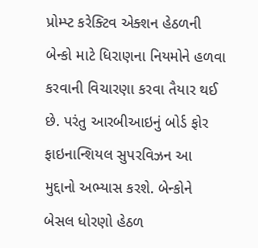પ્રોમ્પ્ટ કરેક્ટિવ એક્શન હેઠળની બેન્કો માટે ધિરાણના નિયમોને હળવા કરવાની વિચારણા કરવા તૈયાર થઈ છે. પરંતુ આરબીઆઇનું બોર્ડ ફોર ફાઇનાન્શિયલ સુપરવિઝન આ મુદ્દાનો અભ્યાસ કરશે. બેન્કોને બેસલ ધોરણો હેઠળ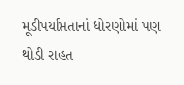મૂડીપર્યાપ્તતાનાં ધોરણોમાં પણ થોડી રાહત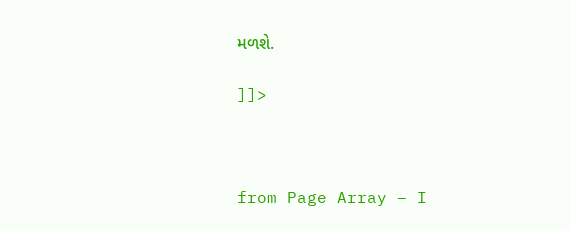મળશે.

]]>



from Page Array – I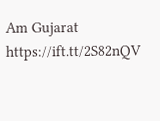Am Gujarat https://ift.tt/2S82nQV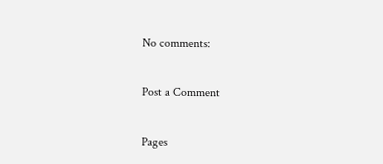No comments:

Post a Comment

Pages